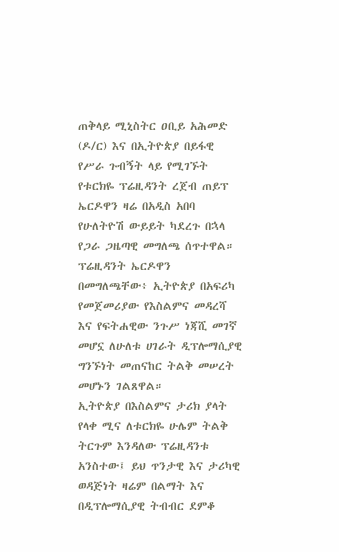ጠቅላይ ሚኒስትር ዐቢይ አሕመድ (ዶ/ር) እና በኢትዮጵያ በይፋዊ የሥራ ጉብኝት ላይ የሚገኙት የቱርክዬ ፕሬዚዳንት ረጀብ ጠይፕ ኤርዶዋን ዛሬ በአዲስ አበባ የሁለትዮሽ ውይይት ካደረጉ በኋላ የጋራ ጋዜጣዊ መግለጫ ሰጥተዋል።
ፕሬዚዳንት ኤርዶዋን በመግለጫቸው፥ ኢትዮጵያ በአፍሪካ የመጀመሪያው የእስልምና መዳረሻ እና የፍትሐዊው ንጉሥ ነጃሺ መገኛ መሆኗ ለሁለቱ ሀገራት ዲፕሎማሲያዊ ግንኙነት መጠናከር ትልቅ መሠረት መሆኑን ገልጸዋል።
ኢትዮጵያ በእስልምና ታሪክ ያላት የላቀ ሚና ለቱርክዬ ሁሌም ትልቅ ትርጉም እንዳለው ፕሬዚዳንቱ አንስተው፤ ይህ ጥንታዊ እና ታሪካዊ ወዳጅነት ዛሬም በልማት እና በዲፕሎማሲያዊ ትብብር ደምቆ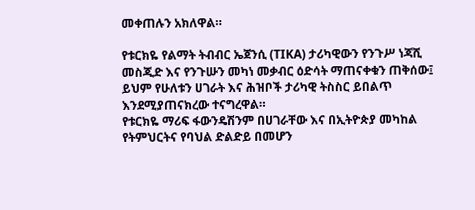መቀጠሉን አክለዋል።

የቱርክዬ የልማት ትብብር ኤጀንሲ (TIKA) ታሪካዊውን የንጉሥ ነጃሺ መስጂድ እና የንጉሡን መካነ መቃብር ዕድሳት ማጠናቀቁን ጠቅሰው፤ ይህም የሁለቱን ሀገራት እና ሕዝቦች ታሪካዊ ትስስር ይበልጥ እንደሚያጠናክረው ተናግረዋል።
የቱርክዬ ማሪፍ ፋውንዴሽንም በሀገራቸው እና በኢትዮጵያ መካከል የትምህርትና የባህል ድልድይ በመሆን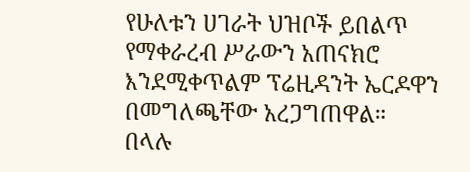የሁለቱን ሀገራት ህዝቦች ይበልጥ የማቀራረብ ሥራውን አጠናክሮ እንደሚቀጥልም ፕሬዚዳንት ኤርዶዋን በመግለጫቸው አረጋግጠዋል።
በላሉ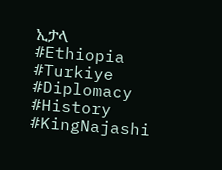ኢታላ
#Ethiopia #Turkiye #Diplomacy #History #KingNajashi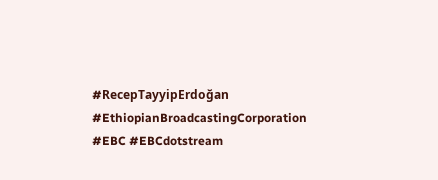#RecepTayyipErdoğan #EthiopianBroadcastingCorporation #EBC #EBCdotstream